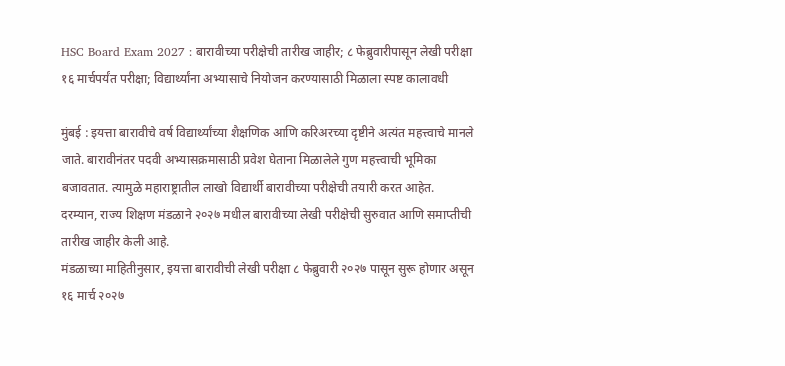HSC Board Exam 2027 : बारावीच्या परीक्षेची तारीख जाहीर; ८ फेब्रुवारीपासून लेखी परीक्षा
१६ मार्चपर्यंत परीक्षा; विद्यार्थ्यांना अभ्यासाचे नियोजन करण्यासाठी मिळाला स्पष्ट कालावधी

मुंबई : इयत्ता बारावीचे वर्ष विद्यार्थ्यांच्या शैक्षणिक आणि करिअरच्या दृष्टीने अत्यंत महत्त्वाचे मानले जाते. बारावीनंतर पदवी अभ्यासक्रमासाठी प्रवेश घेताना मिळालेले गुण महत्त्वाची भूमिका बजावतात. त्यामुळे महाराष्ट्रातील लाखो विद्यार्थी बारावीच्या परीक्षेची तयारी करत आहेत. दरम्यान, राज्य शिक्षण मंडळाने २०२७ मधील बारावीच्या लेखी परीक्षेची सुरुवात आणि समाप्तीची तारीख जाहीर केली आहे.
मंडळाच्या माहितीनुसार, इयत्ता बारावीची लेखी परीक्षा ८ फेब्रुवारी २०२७ पासून सुरू होणार असून १६ मार्च २०२७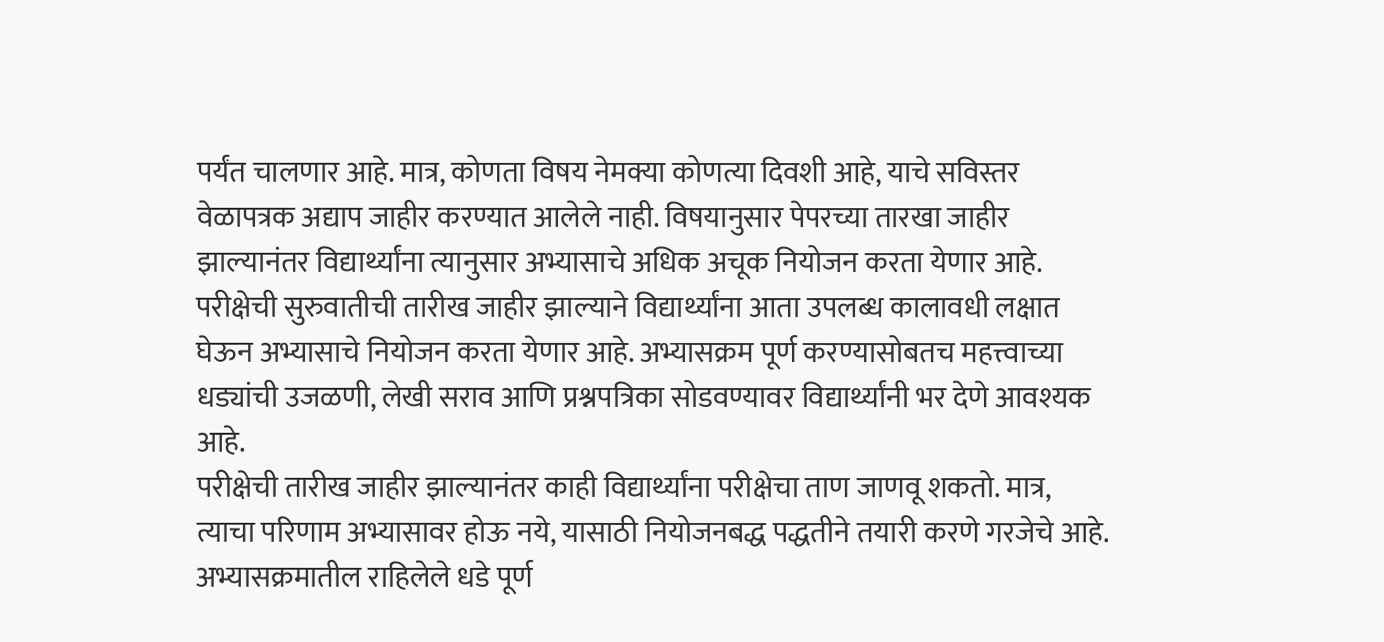पर्यंत चालणार आहे. मात्र, कोणता विषय नेमक्या कोणत्या दिवशी आहे, याचे सविस्तर वेळापत्रक अद्याप जाहीर करण्यात आलेले नाही. विषयानुसार पेपरच्या तारखा जाहीर झाल्यानंतर विद्यार्थ्यांना त्यानुसार अभ्यासाचे अधिक अचूक नियोजन करता येणार आहे.
परीक्षेची सुरुवातीची तारीख जाहीर झाल्याने विद्यार्थ्यांना आता उपलब्ध कालावधी लक्षात घेऊन अभ्यासाचे नियोजन करता येणार आहे. अभ्यासक्रम पूर्ण करण्यासोबतच महत्त्वाच्या धड्यांची उजळणी, लेखी सराव आणि प्रश्नपत्रिका सोडवण्यावर विद्यार्थ्यांनी भर देणे आवश्यक आहे.
परीक्षेची तारीख जाहीर झाल्यानंतर काही विद्यार्थ्यांना परीक्षेचा ताण जाणवू शकतो. मात्र, त्याचा परिणाम अभ्यासावर होऊ नये, यासाठी नियोजनबद्ध पद्धतीने तयारी करणे गरजेचे आहे. अभ्यासक्रमातील राहिलेले धडे पूर्ण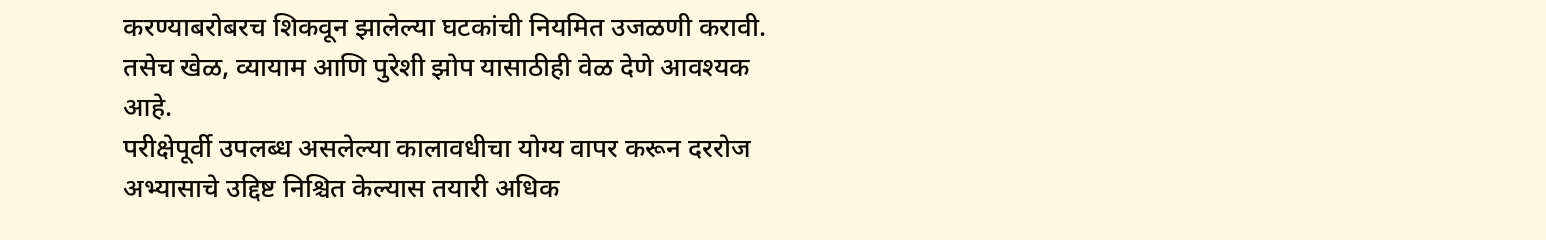करण्याबरोबरच शिकवून झालेल्या घटकांची नियमित उजळणी करावी. तसेच खेळ, व्यायाम आणि पुरेशी झोप यासाठीही वेळ देणे आवश्यक आहे.
परीक्षेपूर्वी उपलब्ध असलेल्या कालावधीचा योग्य वापर करून दररोज अभ्यासाचे उद्दिष्ट निश्चित केल्यास तयारी अधिक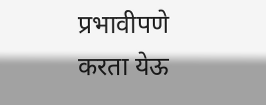प्रभावीपणे करता येऊ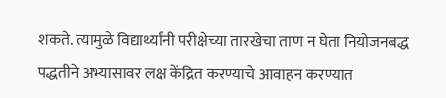शकते. त्यामुळे विद्यार्थ्यांनी परीक्षेच्या तारखेचा ताण न घेता नियोजनबद्ध पद्धतीने अभ्यासावर लक्ष केंद्रित करण्याचे आवाहन करण्यात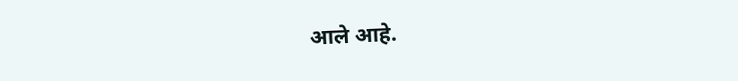आले आहे.